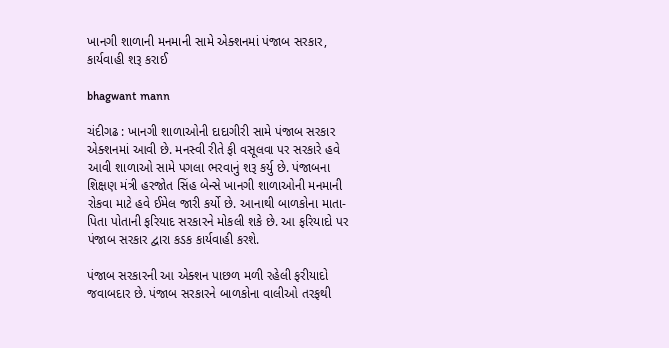ખાનગી શાળાની મનમાની સામે એક્શનમાં પંજાબ સરકાર, કાર્યવાહી શરૂ કરાઈ

bhagwant mann

ચંદીગઢ : ખાનગી શાળાઓની દાદાગીરી સામે પંજાબ સરકાર એક્શનમાં આવી છે. મનસ્વી રીતે ફી વસૂલવા પર સરકારે હવે આવી શાળાઓ સામે પગલા ભરવાનું શરૂ કર્યુ છે. પંજાબના શિક્ષણ મંત્રી હરજોત સિંહ બેન્સે ખાનગી શાળાઓની મનમાની રોકવા માટે હવે ઈમેલ જારી કર્યો છે. આનાથી બાળકોના માતા-પિતા પોતાની ફરિયાદ સરકારને મોકલી શકે છે. આ ફરિયાદો પર પંજાબ સરકાર દ્વારા કડક કાર્યવાહી કરશે.

પંજાબ સરકારની આ એક્શન પાછળ મળી રહેલી ફરીયાદો જવાબદાર છે. પંજાબ સરકારને બાળકોના વાલીઓ તરફથી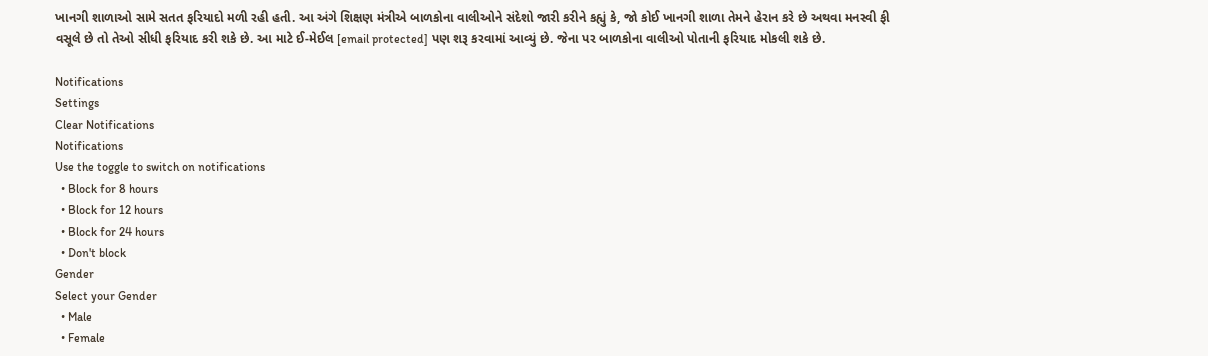ખાનગી શાળાઓ સામે સતત ફરિયાદો મળી રહી હતી. આ અંગે શિક્ષણ મંત્રીએ બાળકોના વાલીઓને સંદેશો જારી કરીને કહ્યું કે, જો કોઈ ખાનગી શાળા તેમને હેરાન કરે છે અથવા મનસ્વી ફી વસૂલે છે તો તેઓ સીધી ફરિયાદ કરી શકે છે. આ માટે ઈ-મેઈલ [email protected] પણ શરૂ કરવામાં આવ્યું છે. જેના પર બાળકોના વાલીઓ પોતાની ફરિયાદ મોકલી શકે છે.

Notifications
Settings
Clear Notifications
Notifications
Use the toggle to switch on notifications
  • Block for 8 hours
  • Block for 12 hours
  • Block for 24 hours
  • Don't block
Gender
Select your Gender
  • Male
  • Female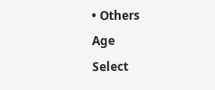• Others
Age
Select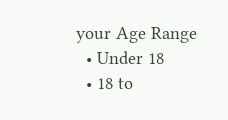your Age Range
  • Under 18
  • 18 to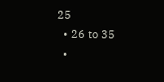25
  • 26 to 35
  •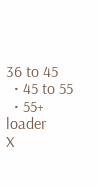36 to 45
  • 45 to 55
  • 55+
loader
X